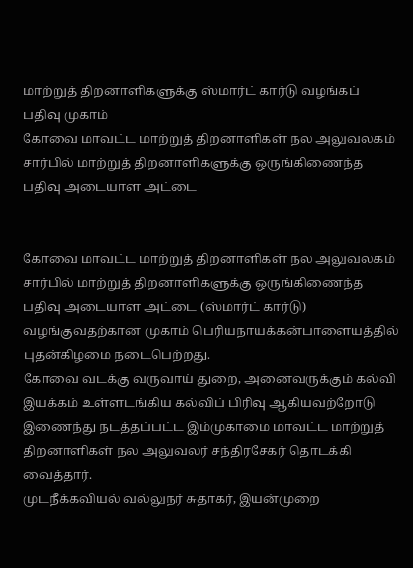மாற்றுத் திறனாளிகளுக்கு ஸ்மார்ட் கார்டு வழங்கப் பதிவு முகாம்
கோவை மாவட்ட மாற்றுத் திறனாளிகள் நல அலுவலகம் சார்பில் மாற்றுத் திறனாளிகளுக்கு ஒருங்கிணைந்த பதிவு அடையாள அட்டை


கோவை மாவட்ட மாற்றுத் திறனாளிகள் நல அலுவலகம் சார்பில் மாற்றுத் திறனாளிகளுக்கு ஒருங்கிணைந்த பதிவு அடையாள அட்டை (ஸ்மார்ட் கார்டு) வழங்குவதற்கான முகாம் பெரியநாயக்கன்பாளையத்தில் புதன்கிழமை நடைபெற்றது.
கோவை வடக்கு வருவாய் துறை, அனைவருக்கும் கல்வி இயக்கம் உள்ளடங்கிய கல்விப் பிரிவு ஆகியவற்றோடு இணைந்து நடத்தப்பட்ட இம்முகாமை மாவட்ட மாற்றுத் திறனாளிகள் நல அலுவலர் சந்திரசேகர் தொடக்கி வைத்தார்.
முடநீக்கவியல் வல்லுநர் சுதாகர், இயன்முறை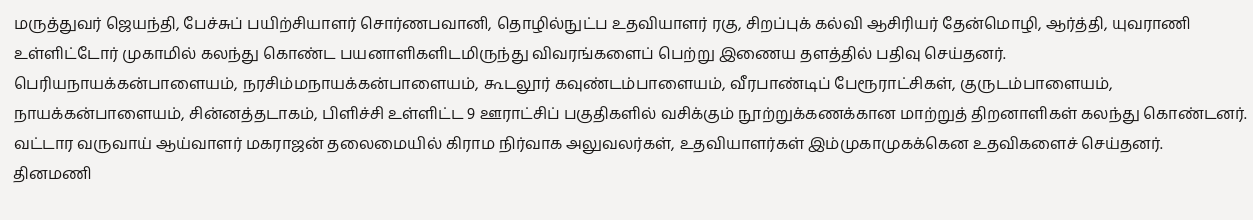மருத்துவர் ஜெயந்தி, பேச்சுப் பயிற்சியாளர் சொர்ணபவானி, தொழில்நுட்ப உதவியாளர் ரகு, சிறப்புக் கல்வி ஆசிரியர் தேன்மொழி, ஆர்த்தி, யுவராணி உள்ளிட்டோர் முகாமில் கலந்து கொண்ட பயனாளிகளிடமிருந்து விவரங்களைப் பெற்று இணைய தளத்தில் பதிவு செய்தனர்.
பெரியநாயக்கன்பாளையம், நரசிம்மநாயக்கன்பாளையம், கூடலூர் கவுண்டம்பாளையம், வீரபாண்டிப் பேரூராட்சிகள், குருடம்பாளையம், நாயக்கன்பாளையம், சின்னத்தடாகம், பிளிச்சி உள்ளிட்ட 9 ஊராட்சிப் பகுதிகளில் வசிக்கும் நூற்றுக்கணக்கான மாற்றுத் திறனாளிகள் கலந்து கொண்டனர்.
வட்டார வருவாய் ஆய்வாளர் மகராஜன் தலைமையில் கிராம நிர்வாக அலுவலர்கள், உதவியாளர்கள் இம்முகாமுகக்கென உதவிகளைச் செய்தனர்.
தினமணி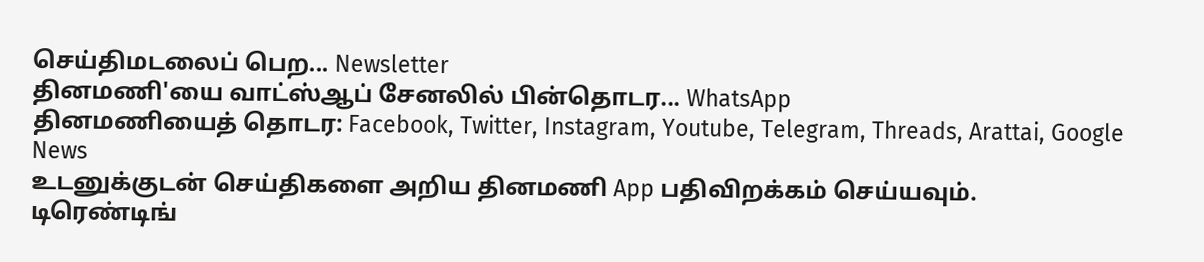செய்திமடலைப் பெற... Newsletter
தினமணி'யை வாட்ஸ்ஆப் சேனலில் பின்தொடர... WhatsApp
தினமணியைத் தொடர: Facebook, Twitter, Instagram, Youtube, Telegram, Threads, Arattai, Google News
உடனுக்குடன் செய்திகளை அறிய தினமணி App பதிவிறக்கம் செய்யவும்.
டிரெண்டிங்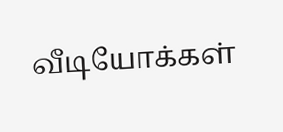வீடியோக்கள்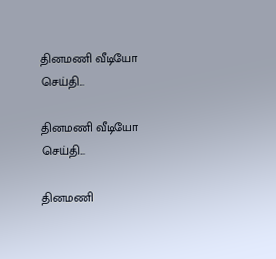தினமணி வீடியோ செய்தி...

தினமணி வீடியோ செய்தி...

தினமணி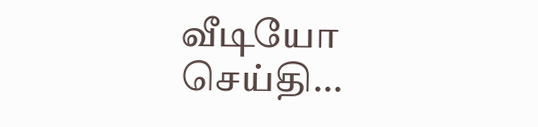வீடியோ செய்தி...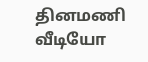தினமணி வீடியோ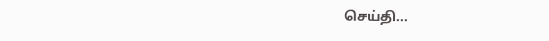செய்தி...